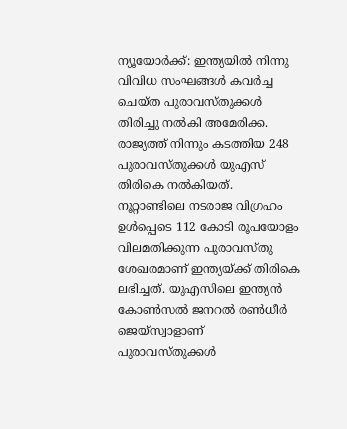ന്യൂയോർക്ക്: ഇന്ത്യയിൽ നിന്നു വിവിധ സംഘങ്ങൾ കവർച്ച ചെയ്ത പുരാവസ്തുക്കൾ തിരിച്ചു നൽകി അമേരിക്ക. രാജ്യത്ത് നിന്നും കടത്തിയ 248 പുരാവസ്തുക്കൾ യുഎസ് തിരികെ നൽകിയത്.
നൂറ്റാണ്ടിലെ നടരാജ വിഗ്രഹം ഉൾപ്പെടെ 112 കോടി രൂപയോളം വിലമതിക്കുന്ന പുരാവസ്തു ശേഖരമാണ് ഇന്ത്യയ്ക്ക് തിരികെ ലഭിച്ചത്. യുഎസിലെ ഇന്ത്യൻ കോൺസൽ ജനറൽ രൺധീർ ജെയ്സ്വാളാണ് പുരാവസ്തുക്കൾ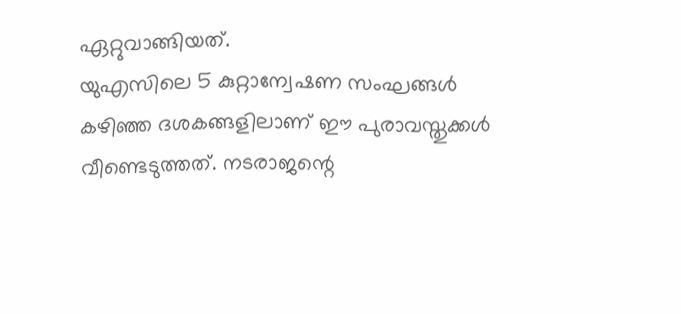ഏറ്റുവാങ്ങിയത്.
യുഎസിലെ 5 കുറ്റാന്വേഷണ സംഘങ്ങൾ കഴിഞ്ഞ ദശകങ്ങളിലാണ് ഈ പുരാവസ്തുക്കൾ വീണ്ടെടുത്തത്. നടരാജന്റെ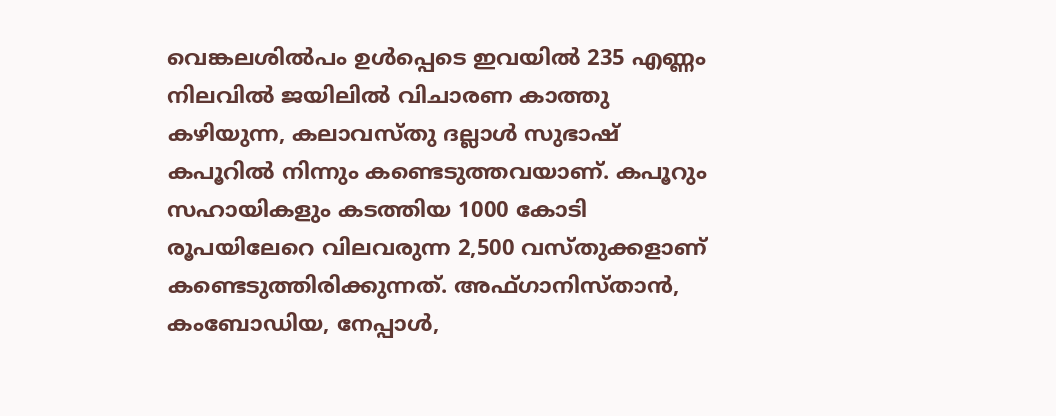വെങ്കലശിൽപം ഉൾപ്പെടെ ഇവയിൽ 235 എണ്ണം നിലവിൽ ജയിലിൽ വിചാരണ കാത്തു കഴിയുന്ന, കലാവസ്തു ദല്ലാൾ സുഭാഷ് കപൂറിൽ നിന്നും കണ്ടെടുത്തവയാണ്. കപൂറും സഹായികളും കടത്തിയ 1000 കോടി രൂപയിലേറെ വിലവരുന്ന 2,500 വസ്തുക്കളാണ് കണ്ടെടുത്തിരിക്കുന്നത്. അഫ്ഗാനിസ്താൻ, കംബോഡിയ, നേപ്പാൾ,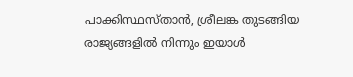പാക്കിസ്ഥസ്താൻ, ശ്രീലങ്ക തുടങ്ങിയ രാജ്യങ്ങളിൽ നിന്നും ഇയാൾ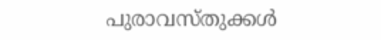പുരാവസ്തുക്കൾ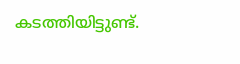കടത്തിയിട്ടുണ്ട്.